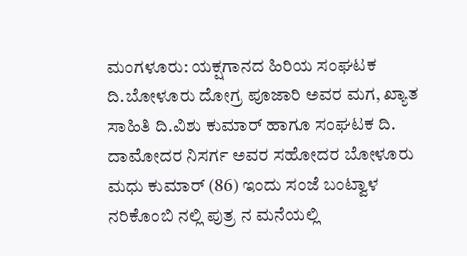ಮಂಗಳೂರು: ಯಕ್ಷಗಾನದ ಹಿರಿಯ ಸಂಘಟಕ ದಿ.ಬೋಳೂರು ದೋಗ್ರ ಪೂಜಾರಿ ಅವರ ಮಗ, ಖ್ಯಾತ ಸಾಹಿತಿ ದಿ.ವಿಶು ಕುಮಾರ್ ಹಾಗೂ ಸಂಘಟಕ ದಿ. ದಾಮೋದರ ನಿಸರ್ಗ ಅವರ ಸಹೋದರ ಬೋಳೂರು ಮಧು ಕುಮಾರ್ (86) ಇಂದು ಸಂಜೆ ಬಂಟ್ವಾಳ ನರಿಕೊಂಬಿ ನಲ್ಲಿ ಪುತ್ರ ನ ಮನೆಯಲ್ಲಿ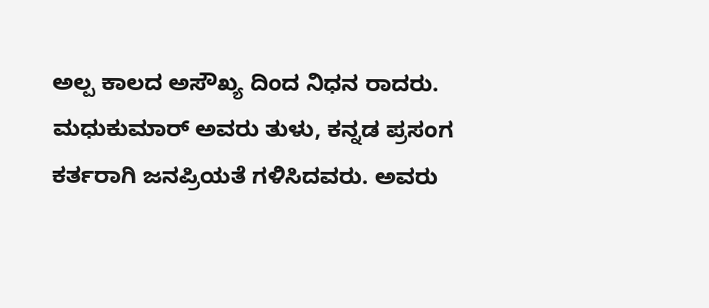ಅಲ್ಪ ಕಾಲದ ಅಸೌಖ್ಯ ದಿಂದ ನಿಧನ ರಾದರು.
ಮಧುಕುಮಾರ್ ಅವರು ತುಳು, ಕನ್ನಡ ಪ್ರಸಂಗ ಕರ್ತರಾಗಿ ಜನಪ್ರಿಯತೆ ಗಳಿಸಿದವರು. ಅವರು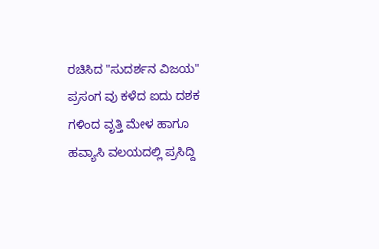ರಚಿಸಿದ "ಸುದರ್ಶನ ವಿಜಯ" ಪ್ರಸಂಗ ವು ಕಳೆದ ಐದು ದಶಕ ಗಳಿಂದ ವೃತ್ತಿ ಮೇಳ ಹಾಗೂ ಹವ್ಯಾಸಿ ವಲಯದಲ್ಲಿ ಪ್ರಸಿದ್ದಿ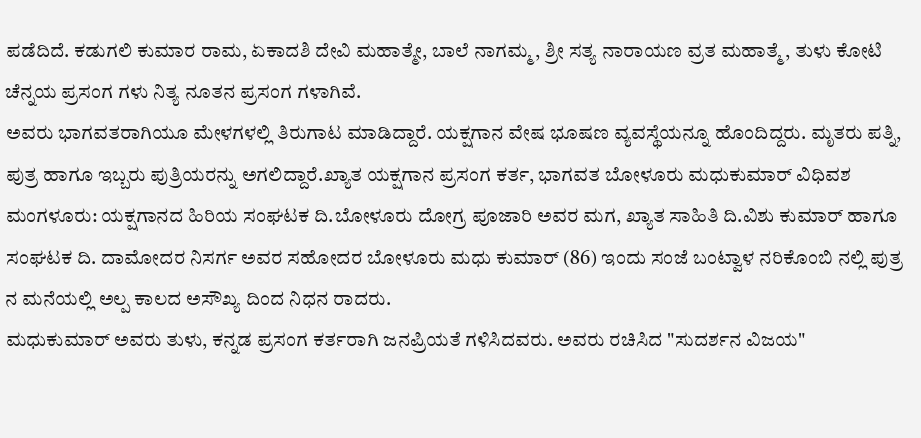ಪಡೆದಿದೆ. ಕಡುಗಲಿ ಕುಮಾರ ರಾಮ, ಏಕಾದಶಿ ದೇವಿ ಮಹಾತ್ಮೇ, ಬಾಲೆ ನಾಗಮ್ಮ, ಶ್ರೀ ಸತ್ಯ ನಾರಾಯಣ ವ್ರತ ಮಹಾತ್ಮೆ, ತುಳು ಕೋಟಿ ಚೆನ್ನಯ ಪ್ರಸಂಗ ಗಳು ನಿತ್ಯ ನೂತನ ಪ್ರಸಂಗ ಗಳಾಗಿವೆ.
ಅವರು ಭಾಗವತರಾಗಿಯೂ ಮೇಳಗಳಲ್ಲಿ ತಿರುಗಾಟ ಮಾಡಿದ್ದಾರೆ. ಯಕ್ಷಗಾನ ವೇಷ ಭೂಷಣ ವ್ಯವಸ್ಥೆಯನ್ನೂ ಹೊಂದಿದ್ದರು. ಮೃತರು ಪತ್ನಿ, ಪುತ್ರ ಹಾಗೂ ಇಬ್ಬರು ಪುತ್ರಿಯರನ್ನು ಅಗಲಿದ್ದಾರೆ.ಖ್ಯಾತ ಯಕ್ಷಗಾನ ಪ್ರಸಂಗ ಕರ್ತ, ಭಾಗವತ ಬೋಳೂರು ಮಧುಕುಮಾರ್ ವಿಧಿವಶ
ಮಂಗಳೂರು: ಯಕ್ಷಗಾನದ ಹಿರಿಯ ಸಂಘಟಕ ದಿ.ಬೋಳೂರು ದೋಗ್ರ ಪೂಜಾರಿ ಅವರ ಮಗ, ಖ್ಯಾತ ಸಾಹಿತಿ ದಿ.ವಿಶು ಕುಮಾರ್ ಹಾಗೂ ಸಂಘಟಕ ದಿ. ದಾಮೋದರ ನಿಸರ್ಗ ಅವರ ಸಹೋದರ ಬೋಳೂರು ಮಧು ಕುಮಾರ್ (86) ಇಂದು ಸಂಜೆ ಬಂಟ್ವಾಳ ನರಿಕೊಂಬಿ ನಲ್ಲಿ ಪುತ್ರ ನ ಮನೆಯಲ್ಲಿ ಅಲ್ಪ ಕಾಲದ ಅಸೌಖ್ಯ ದಿಂದ ನಿಧನ ರಾದರು.
ಮಧುಕುಮಾರ್ ಅವರು ತುಳು, ಕನ್ನಡ ಪ್ರಸಂಗ ಕರ್ತರಾಗಿ ಜನಪ್ರಿಯತೆ ಗಳಿಸಿದವರು. ಅವರು ರಚಿಸಿದ "ಸುದರ್ಶನ ವಿಜಯ"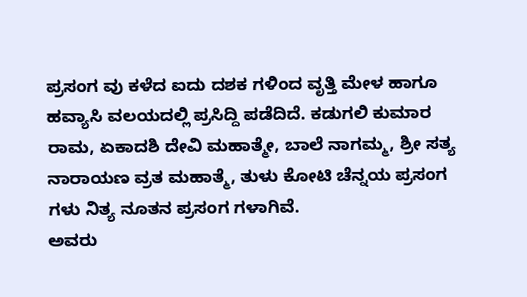ಪ್ರಸಂಗ ವು ಕಳೆದ ಐದು ದಶಕ ಗಳಿಂದ ವೃತ್ತಿ ಮೇಳ ಹಾಗೂ ಹವ್ಯಾಸಿ ವಲಯದಲ್ಲಿ ಪ್ರಸಿದ್ದಿ ಪಡೆದಿದೆ. ಕಡುಗಲಿ ಕುಮಾರ ರಾಮ, ಏಕಾದಶಿ ದೇವಿ ಮಹಾತ್ಮೇ, ಬಾಲೆ ನಾಗಮ್ಮ, ಶ್ರೀ ಸತ್ಯ ನಾರಾಯಣ ವ್ರತ ಮಹಾತ್ಮೆ, ತುಳು ಕೋಟಿ ಚೆನ್ನಯ ಪ್ರಸಂಗ ಗಳು ನಿತ್ಯ ನೂತನ ಪ್ರಸಂಗ ಗಳಾಗಿವೆ.
ಅವರು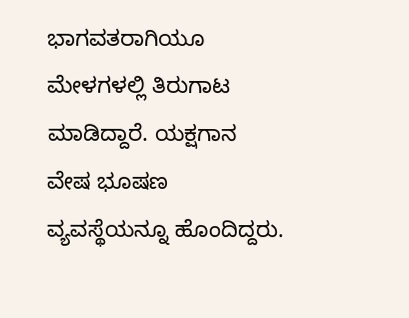ಭಾಗವತರಾಗಿಯೂ ಮೇಳಗಳಲ್ಲಿ ತಿರುಗಾಟ ಮಾಡಿದ್ದಾರೆ. ಯಕ್ಷಗಾನ ವೇಷ ಭೂಷಣ ವ್ಯವಸ್ಥೆಯನ್ನೂ ಹೊಂದಿದ್ದರು.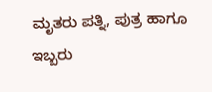ಮೃತರು ಪತ್ನಿ, ಪುತ್ರ ಹಾಗೂ ಇಬ್ಬರು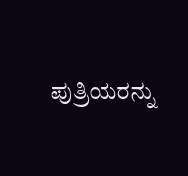ಪುತ್ರಿಯರನ್ನು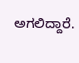ಅಗಲಿದ್ದಾರೆ.